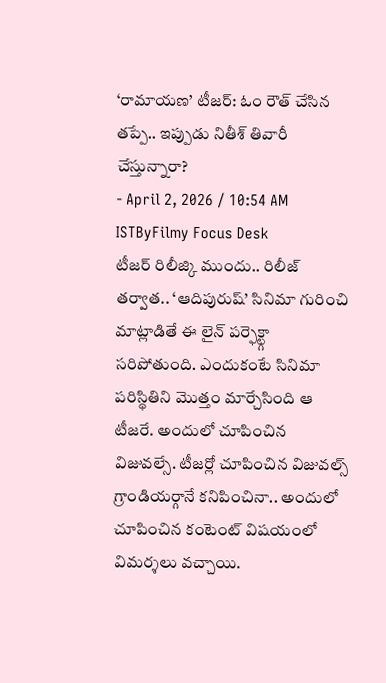‘రామాయణ’ టీజర్: ఓం రౌత్ చేసిన తప్పే.. ఇప్పుడు నితీశ్ తివారీ చేస్తున్నారా?
- April 2, 2026 / 10:54 AM ISTByFilmy Focus Desk
టీజర్ రిలీజ్కి ముందు.. రిలీజ్ తర్వాత.. ‘ఆదిపురుష్’ సినిమా గురించి మాట్లాడితే ఈ లైన్ పర్ఫెక్ట్గా సరిపోతుంది. ఎందుకంటే సినిమా పరిస్థితిని మొత్తం మార్చేసింది ఆ టీజరే. అందులో చూపించిన విజువల్సే. టీజర్లో చూపించిన విజువల్స్ గ్రాండియర్గానే కనిపించినా.. అందులో చూపించిన కంటెంట్ విషయంలో విమర్శలు వచ్చాయి.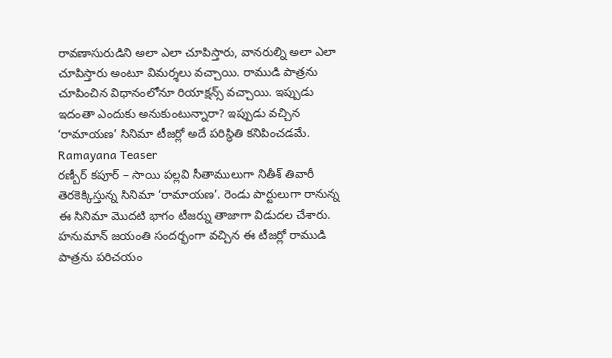రావణాసురుడిని అలా ఎలా చూపిస్తారు, వానరుల్ని అలా ఎలా చూపిస్తారు అంటూ విమర్శలు వచ్చాయి. రాముడి పాత్రను చూపించిన విధానంలోనూ రియాక్షన్స్ వచ్చాయి. ఇప్పుడు ఇదంతా ఎందుకు అనుకుంటున్నారా? ఇప్పుడు వచ్చిన ‘రామాయణ’ సినిమా టీజర్లో అదే పరిస్థితి కనిపించడమే.
Ramayana Teaser
రణ్బీర్ కపూర్ – సాయి పల్లవి సీతాములుగా నితీశ్ తివారీ తెరకెక్కిస్తున్న సినిమా ‘రామాయణ’. రెండు పార్టులుగా రానున్న ఈ సినిమా మొదటి భాగం టీజర్ను తాజాగా విడుదల చేశారు. హనుమాన్ జయంతి సందర్భంగా వచ్చిన ఈ టీజర్లో రాముడి పాత్రను పరిచయం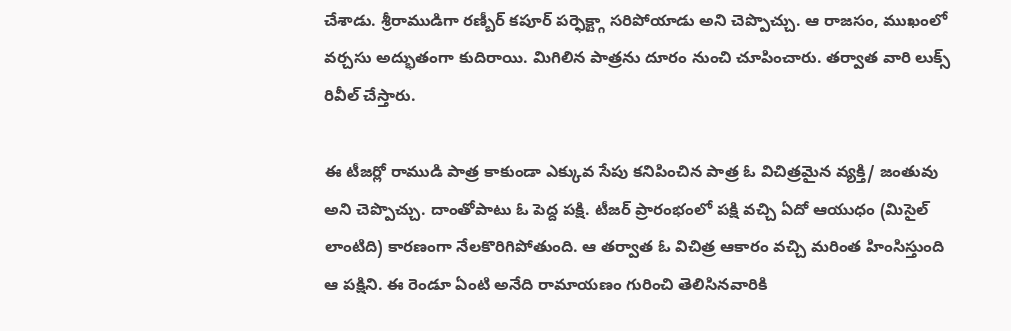చేశాడు. శ్రీరాముడిగా రణ్బీర్ కపూర్ పర్ఫెక్ట్గా సరిపోయాడు అని చెప్పొచ్చు. ఆ రాజసం, ముఖంలో వర్చసు అద్భుతంగా కుదిరాయి. మిగిలిన పాత్రను దూరం నుంచి చూపించారు. తర్వాత వారి లుక్స్ రివీల్ చేస్తారు.

ఈ టీజర్లో రాముడి పాత్ర కాకుండా ఎక్కువ సేపు కనిపించిన పాత్ర ఓ విచిత్రమైన వ్యక్తి/ జంతువు అని చెప్పొచ్చు. దాంతోపాటు ఓ పెద్ద పక్షి. టీజర్ ప్రారంభంలో పక్షి వచ్చి ఏదో ఆయుధం (మిసైల్ లాంటిది) కారణంగా నేలకొరిగిపోతుంది. ఆ తర్వాత ఓ విచిత్ర ఆకారం వచ్చి మరింత హింసిస్తుంది ఆ పక్షిని. ఈ రెండూ ఏంటి అనేది రామాయణం గురించి తెలిసినవారికి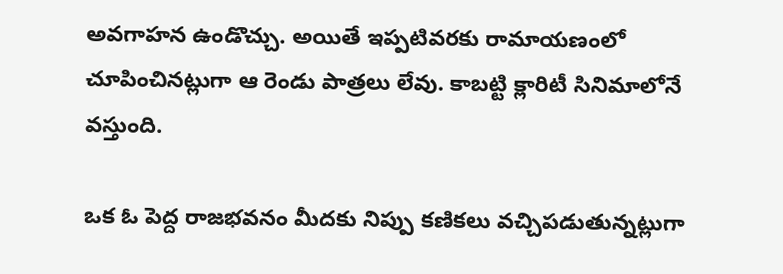అవగాహన ఉండొచ్చు. అయితే ఇప్పటివరకు రామాయణంలో చూపించినట్లుగా ఆ రెండు పాత్రలు లేవు. కాబట్టి క్లారిటీ సినిమాలోనే వస్తుంది.

ఒక ఓ పెద్ద రాజభవనం మీదకు నిప్పు కణికలు వచ్చిపడుతున్నట్లుగా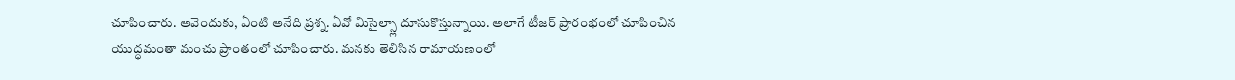చూపించారు. అవెందుకు, ఏంటి అనేది ప్రశ్న. ఏవో మిసైల్స్లా దూసుకొస్తున్నాయి. అలాగే టీజర్ ప్రారంభంలో చూపించిన యుద్ధమంతా మంచు ప్రాంతంలో చూపించారు. మనకు తెలిసిన రామాయణంలో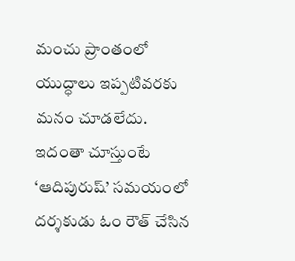మంచు ప్రాంతంలో యుద్ధాలు ఇప్పటివరకు మనం చూడలేదు. ఇదంతా చూస్తుంటే ‘ఆదిపురుష్’ సమయంలో దర్శకుడు ఓం రౌత్ చేసిన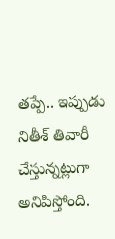తప్పే.. ఇప్పుడు నితీశ్ తివారీ చేస్తున్నట్లుగా అనిపిస్తోంది.